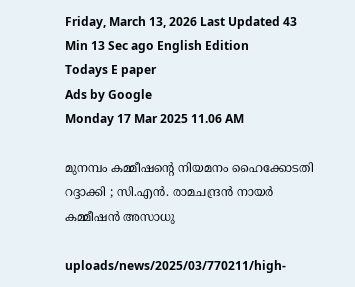Friday, March 13, 2026 Last Updated 43 Min 13 Sec ago English Edition
Todays E paper
Ads by Google
Monday 17 Mar 2025 11.06 AM

മുനമ്പം കമ്മീഷന്റെ നിയമനം ഹൈക്കോടതി റദ്ദാക്കി ; സി.എന്‍. രാമചന്ദ്രന്‍ നായര്‍ കമ്മീഷന്‍ അസാധു

uploads/news/2025/03/770211/high-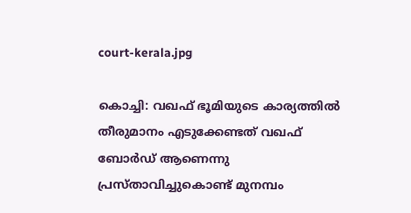court-kerala.jpg

കൊച്ചി: വഖഫ് ഭൂമിയുടെ കാര്യത്തില്‍ തീരുമാനം എടുക്കേണ്ടത് വഖഫ് ബോര്‍ഡ് ആണെന്നു പ്രസ്താവിച്ചുകൊണ്ട് മുനമ്പം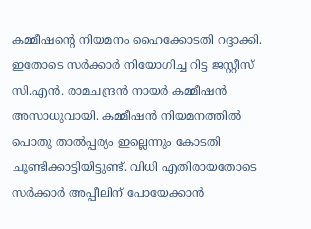കമ്മീഷന്റെ നിയമനം ഹൈക്കോടതി റദ്ദാക്കി. ഇതോടെ സര്‍ക്കാര്‍ നിയോഗിച്ച റിട്ട ജസ്റ്റീസ് സി.എന്‍. രാമചന്ദ്രന്‍ നായര്‍ കമ്മീഷന്‍ അസാധുവായി. കമ്മീഷന്‍ നിയമനത്തില്‍ പൊതു താല്‍പ്പര്യം ഇല്ലെന്നും കോടതി ചൂണ്ടിക്കാട്ടിയിട്ടുണ്ട്. വിധി എതിരായതോടെ സര്‍ക്കാര്‍ അപ്പീലിന് പോയേക്കാന്‍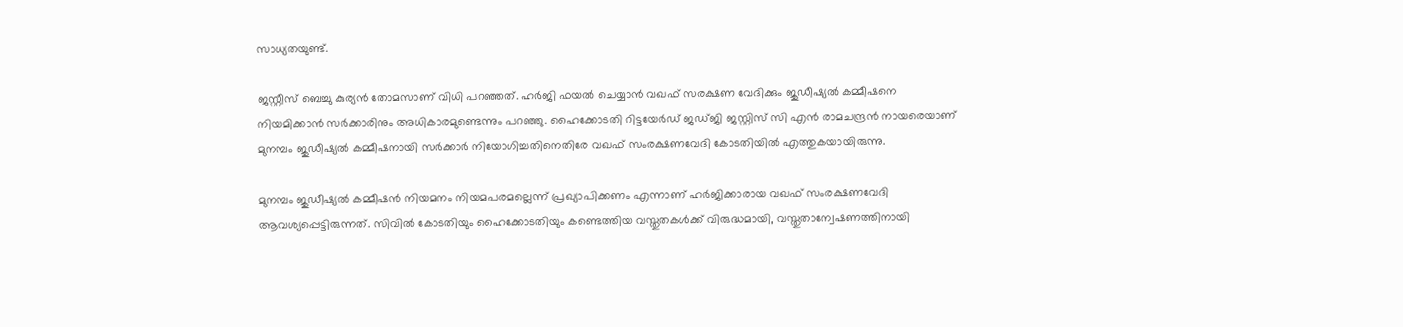സാധ്യതയുണ്ട്.

ജസ്റ്റീസ് ബെച്ചു കുര്യന്‍ തോമസാണ് വിധി പറഞ്ഞത്. ഹര്‍ജി ഫയല്‍ ചെയ്യാന്‍ വഖഫ് സരക്ഷണ വേദിക്കും ജുഡീഷ്യല്‍ കമ്മീഷനെ നിയമിക്കാന്‍ സര്‍ക്കാരിനും അധികാരമുണ്ടെന്നും പറഞ്ഞു. ഹൈക്കോടതി റിട്ടയേര്‍ഡ് ജഡ്ജി ജസ്റ്റിസ് സി എന്‍ രാമചന്ദ്രന്‍ നായരെയാണ് മുനമ്പം ജുഡീഷ്യല്‍ കമ്മീഷനായി സര്‍ക്കാര്‍ നിയോഗിച്ചതിനെതിരേ വഖഫ് സംരക്ഷണവേദി കോടതിയില്‍ എത്തുകയായിരുന്നു.

മുനമ്പം ജുഡീഷ്യല്‍ കമ്മീഷന്‍ നിയമനം നിയമപരമല്ലെന്ന് പ്രഖ്യാപിക്കണം എന്നാണ് ഹര്‍ജിക്കാരായ വഖഫ് സംരക്ഷണവേദി ആവശ്യപ്പെട്ടിരുന്നത്. സിവില്‍ കോടതിയും ഹൈക്കോടതിയും കണ്ടെത്തിയ വസ്തുതകള്‍ക്ക് വിരുദ്ധമായി, വസ്തുതാന്വേഷണത്തിനായി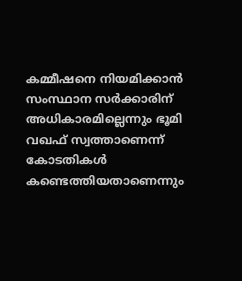കമ്മീഷനെ നിയമിക്കാന്‍ സംസ്ഥാന സര്‍ക്കാരിന് അധികാരമില്ലെന്നും ഭൂമി വഖഫ് സ്വത്താണെന്ന് കോടതികള്‍ കണ്ടെത്തിയതാണെന്നും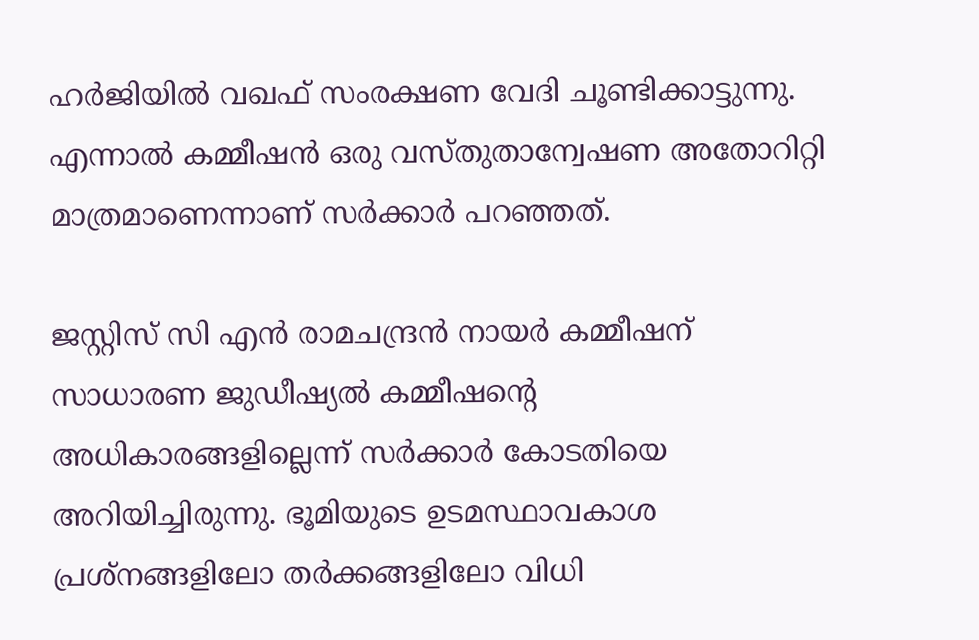ഹര്‍ജിയില്‍ വഖഫ് സംരക്ഷണ വേദി ചൂണ്ടിക്കാട്ടുന്നു. എന്നാല്‍ കമ്മീഷന്‍ ഒരു വസ്തുതാന്വേഷണ അതോറിറ്റി മാത്രമാണെന്നാണ് സര്‍ക്കാര്‍ പറഞ്ഞത്.

ജസ്റ്റിസ് സി എന്‍ രാമചന്ദ്രന്‍ നായര്‍ കമ്മീഷന് സാധാരണ ജുഡീഷ്യല്‍ കമ്മീഷന്റെ അധികാരങ്ങളില്ലെന്ന് സര്‍ക്കാര്‍ കോടതിയെ അറിയിച്ചിരുന്നു. ഭൂമിയുടെ ഉടമസ്ഥാവകാശ പ്രശ്‌നങ്ങളിലോ തര്‍ക്കങ്ങളിലോ വിധി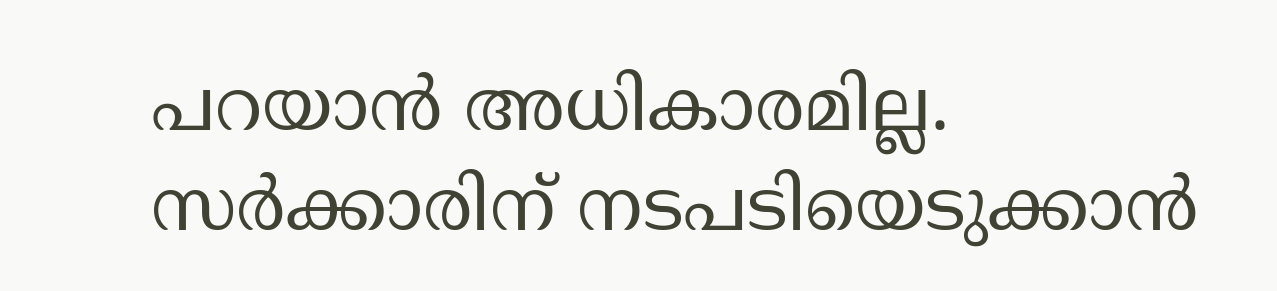പറയാന്‍ അധികാരമില്ല. സര്‍ക്കാരിന് നടപടിയെടുക്കാന്‍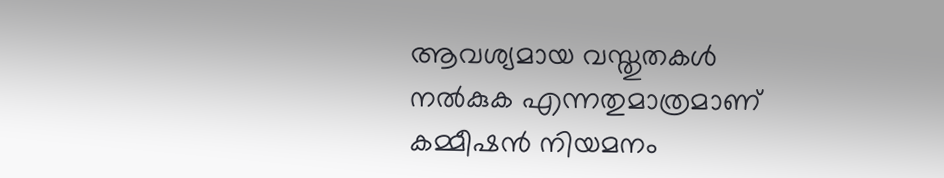ആവശ്യമായ വസ്തുതകള്‍ നല്‍കുക എന്നതുമാത്രമാണ് കമ്മീഷന്‍ നിയമനം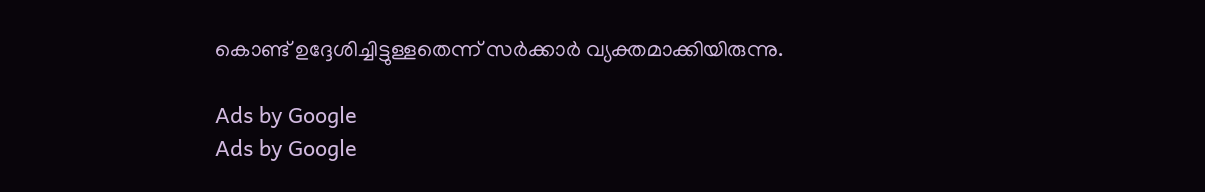കൊണ്ട് ഉദ്ദേശിച്ചിട്ടുള്ളതെന്ന് സര്‍ക്കാര്‍ വ്യക്തമാക്കിയിരുന്നു.

Ads by Google
Ads by Google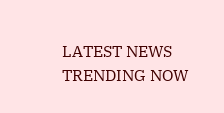LATEST NEWS
TRENDING NOW